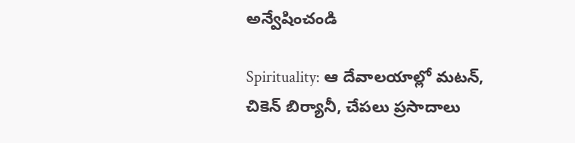అన్వేషించండి

Spirituality: ఆ దేవాలయాల్లో మటన్, చికెన్ బిర్యానీ, చేపలు ప్రసాదాలు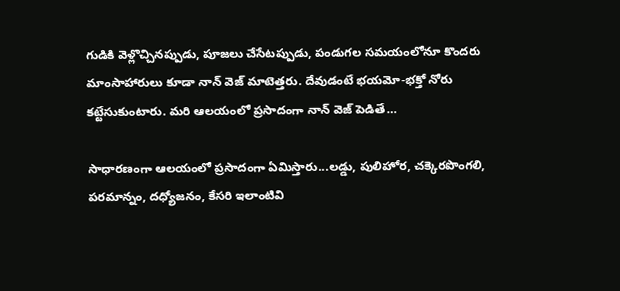గుడికి వెళ్లొచ్చినప్పుడు, పూజలు చేసేటప్పుడు, పండుగల సమయంలోనూ కొందరు మాంసాహారులు కూడా నాన్ వెజ్ మాటెత్తరు. దేవుడంటే భయమో-భక్తో నోరు కట్టేసుకుంటారు. మరి ఆలయంలో ప్రసాదంగా నాన్ వెజ్ పెడితే…

సాధారణంగా ఆలయంలో ప్రసాదంగా ఏమిస్తారు...లడ్డు, పులిహోర, చక్కెరపొంగలి, పరమాన్నం, దధ్యోజనం, కేసరి ఇలాంటివి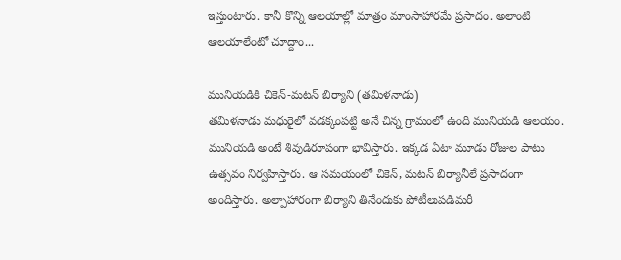ఇస్తుంటారు. కానీ కొన్ని ఆలయాల్లో మాత్రం మాంసాహారమే ప్రసాదం. అలాంటి ఆలయాలేంటో చూద్దాం...

మునియడికి చికెన్-మటన్ బిర్యాని (తమిళనాడు)
తమిళనాడు మధురైలో వడక్కంపట్టి అనే చిన్న గ్రామంలో ఉంది మునియడి ఆలయం.  మునియడి అంటే శివుడిరూపంగా భావిస్తారు. ఇక్కడ ఏటా మూడు రోజుల పాటు ఉత్సవం నిర్వహిస్తారు. ఆ సమయంలో చికెన్, మటన్ బిర్యానీలే ప్రసాదంగా అందిస్తారు. అల్పాహారంగా బిర్యాని తినేందుకు పోటీలుపడిమరీ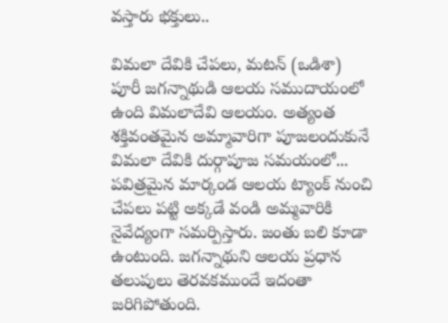వస్తారు భక్తులు..

విమలా దేవికి చేపలు, మటన్ (ఒడిశా)
పూరీ జగన్నాథుడి ఆలయ సముదాయంలో ఉంది విమలాదేవి ఆలయం. అత్యంత శక్తివంతమైన అమ్మావారిగా పూజలందుకునే విమలా దేవికి దుర్గాపూజ సమయంలో... పవిత్రమైన మార్కండ ఆలయ ట్యాంక్ నుంచి చేపలు పట్టి అక్కడే వండి అమ్మవారికి నైవేద్యంగా సమర్పిస్తారు. జంతు బలి కూడా ఉంటుంది. జగన్నాథుని ఆలయ ప్రధాన తలుపులు తెరవకముందే ఇదంతా జరిగిపోతుంది.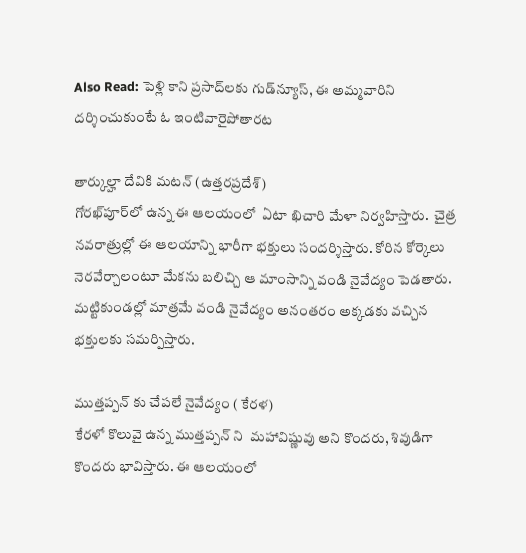Also Read: పెళ్లి కాని ప్రసాద్‌లకు గుడ్‌న్యూస్, ఈ అమ్మవారిని దర్శించుకుంటే ఓ ఇంటివారైపోతారట

తార్కుల్హా దేవికి మటన్ (ఉత్తరప్రదేశ్)
గోరఖ్‌పూర్‌లో ఉన్న ఈ ఆలయంలో  ఏటా ఖిచారి మేళా నిర్వహిస్తారు.  చైత్ర నవరాత్రుల్లో ఈ ఆలయాన్ని భారీగా భక్తులు సందర్శిస్తారు. కోరిన కోర్కెలు నెరవేర్చాలంటూ మేకను బలిచ్చి ఆ మాంసాన్ని వండి నైవేద్యం పెడతారు. మట్టికుండల్లో మాత్రమే వండి నైవేద్యం అనంతరం అక్కడకు వచ్చిన భక్తులకు సమర్పిస్తారు.

ముత్తప్పన్ కు చేపలే నైవేద్యం ( కేరళ)
కేరళో కొలువై ఉన్న ముత్తప్పన్ ని  మహావిష్ణువు అని కొందరు, శివుడిగా కొందరు భావిస్తారు. ఈ ఆలయంలో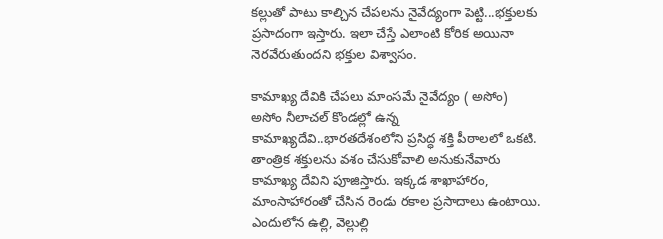కల్లుతో పాటు కాల్చిన చేపలను నైవేద్యంగా పెట్టి...భక్తులకు ప్రసాదంగా ఇస్తారు. ఇలా చేస్తే ఎలాంటి కోరిక అయినా నెరవేరుతుందని భక్తుల విశ్వాసం.

కామాఖ్య దేవికి చేపలు మాంసమే నైవేద్యం ( అసోం)
అసోం నీలాచల్ కొండల్లో ఉన్న కామాఖ్యదేవి..భారతదేశంలోని ప్రసిద్ధ శక్తి పీఠాలలో ఒకటి. తాంత్రిక శక్తులను వశం చేసుకోవాలి అనుకునేవారు కామాఖ్య దేవిని పూజిస్తారు. ఇక్కడ శాఖాహారం, మాంసాహారంతో చేసిన రెండు రకాల ప్రసాదాలు ఉంటాయి. ఎందులోన ఉల్లి, వెల్లుల్లి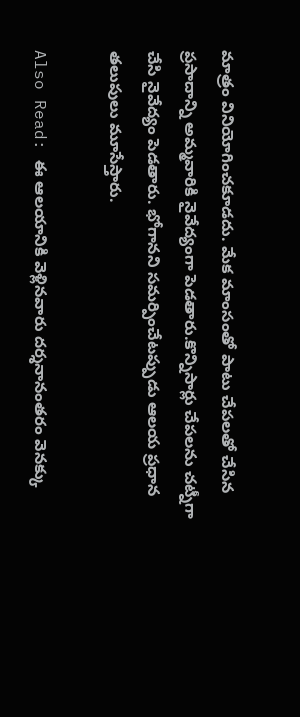మాత్రం వినియోగించకూడదు. మేక మాంసంతో పాటు చేపలతో చేసిన ప్రసాదాన్ని అమ్మవారికి నైవేద్యంగా పెడతారు.కొన్నిసార్లు చేపలను చట్నీగా చేసి నైవేద్యం పెడతారు. భోగానని సమర్పించేటప్పుడు ఆలయ ప్రధాన తలుపులు మూసేస్తారు.

Also Read: ఈ ఆలయానికి వెళ్లినవారు దర్శనానంతరం వెనక్కు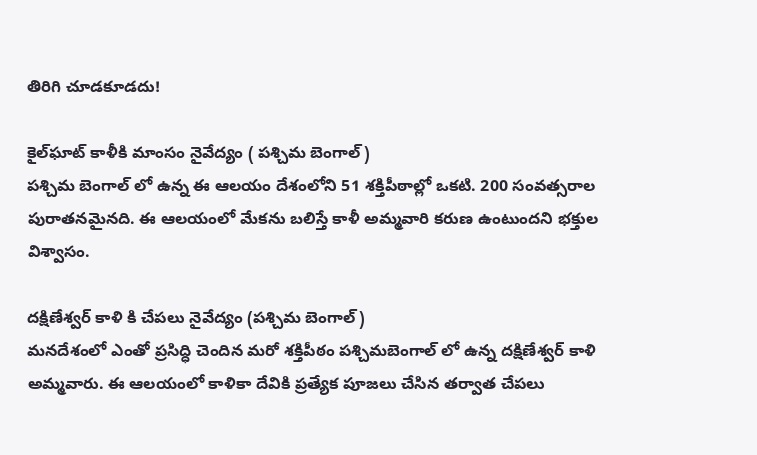తిరిగి చూడకూడదు!

కైల్‌ఘాట్ కాళీకి మాంసం నైవేద్యం ( పశ్చిమ బెంగాల్)
పశ్చిమ బెంగాల్ లో ఉన్న ఈ ఆలయం దేశంలోని 51 శక్తిపీఠాల్లో ఒకటి. 200 సంవత్సరాల పురాతనమైనది. ఈ ఆలయంలో మేకను బలిస్తే కాళీ అమ్మవారి కరుణ ఉంటుందని భక్తుల విశ్వాసం.

దక్షిణేశ్వర్ కాళి కి చేపలు నైవేద్యం (పశ్చిమ బెంగాల్)
మనదేశంలో ఎంతో ప్రసిద్ధి చెందిన మరో శక్తిపీఠం పశ్చిమబెంగాల్ లో ఉన్న దక్షిణేశ్వర్ కాళి అమ్మవారు. ఈ ఆలయంలో కాళికా దేవికి ప్రత్యేక పూజలు చేసిన తర్వాత చేపలు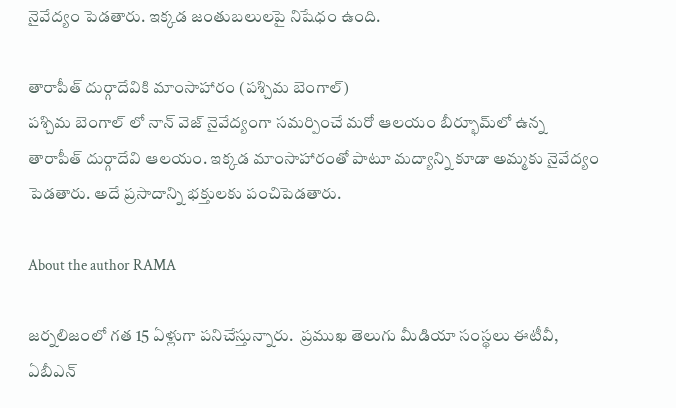నైవేద్యం పెడతారు. ఇక్కడ జంతుబలులపై నిషేధం ఉంది.

తారాపీత్ దుర్గాదేవికి మాంసాహారం (పశ్చిమ బెంగాల్)
పశ్చిమ బెంగాల్ లో నాన్ వెజ్ నైవేద్యంగా సమర్పించే మరో ఆలయం బీర్భూమ్‌లో ఉన్న తారాపీత్ దుర్గాదేవి ఆలయం. ఇక్కడ మాంసాహారంతో పాటూ మద్యాన్ని కూడా అమ్మకు నైవేద్యం పెడతారు. అదే ప్రసాదాన్ని భక్తులకు పంచిపెడతారు.

About the author RAMA

జర్నలిజంలో గత 15 ఏళ్లుగా పనిచేస్తున్నారు.  ప్రముఖ తెలుగు మీడియా సంస్థలు ఈటీవీ, ఏబీఎన్‌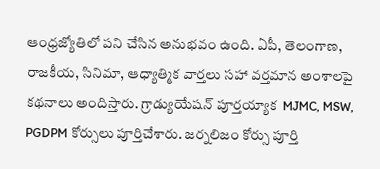ఆంధ్రజ్యోతిలో పని చేసిన అనుభవం ఉంది. ఏపీ, తెలంగాణ, రాజకీయ, సినిమా, ఆధ్యాత్మిక వార్తలు సహా వర్తమాన అంశాలపై కథనాలు అందిస్తారు. గ్రాడ్యుయేషన్ పూర్తయ్యాక  MJMC, MSW, PGDPM కోర్సులు పూర్తిచేశారు. జర్నలిజం కోర్సు పూర్తి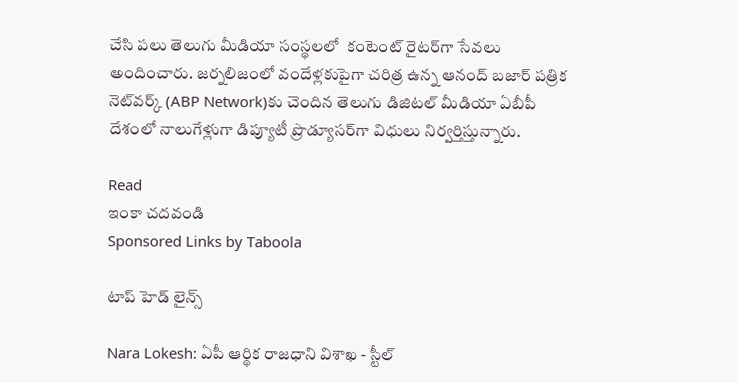చేసి పలు తెలుగు మీడియా సంస్థలలో  కంటెంట్ రైటర్‌గా సేవలు అందించారు. జర్నలిజంలో వందేళ్లకుపైగా చరిత్ర ఉన్న ఆనంద్ బజార్ పత్రిక నెట్‌వర్క్ (ABP Network)కు చెందిన తెలుగు డిజిటల్ మీడియా ఏబీపీ దేశంలో నాలుగేళ్లుగా డిప్యూటీ ప్రొడ్యూసర్‌గా విధులు నిర్వర్తిస్తున్నారు.

Read
ఇంకా చదవండి
Sponsored Links by Taboola

టాప్ హెడ్ లైన్స్

Nara Lokesh: ఏపీ ఆర్థిక రాజధాని విశాఖ - స్టీల్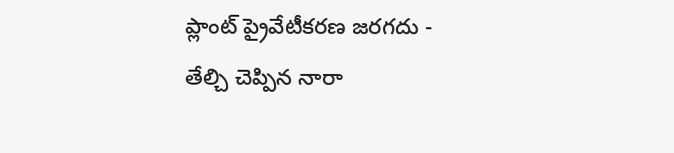ప్లాంట్ ప్రైవేటీకరణ జరగదు - తేల్చి చెప్పిన నారా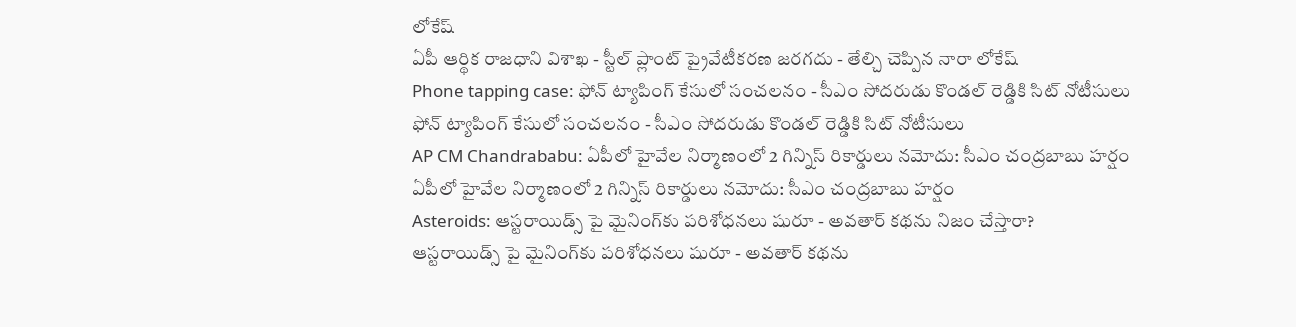లోకేష్
ఏపీ ఆర్థిక రాజధాని విశాఖ - స్టీల్ ప్లాంట్ ప్రైవేటీకరణ జరగదు - తేల్చి చెప్పిన నారా లోకేష్
Phone tapping case: ఫోన్ ట్యాపింగ్ కేసులో సంచలనం - సీఎం సోదరుడు కొండల్ రెడ్డికి సిట్ నోటీసులు
ఫోన్ ట్యాపింగ్ కేసులో సంచలనం - సీఎం సోదరుడు కొండల్ రెడ్డికి సిట్ నోటీసులు
AP CM Chandrababu: ఏపీలో హైవేల నిర్మాణంలో 2 గిన్నిస్ రికార్డులు నమోదు: సీఎం చంద్రబాబు హర్షం
ఏపీలో హైవేల నిర్మాణంలో 2 గిన్నిస్ రికార్డులు నమోదు: సీఎం చంద్రబాబు హర్షం
Asteroids: ఆస్టరాయిడ్స్ పై మైనింగ్‌కు పరిశోధనలు షురూ - అవతార్‌ కథను నిజం చేస్తారా?
ఆస్టరాయిడ్స్ పై మైనింగ్‌కు పరిశోధనలు షురూ - అవతార్‌ కథను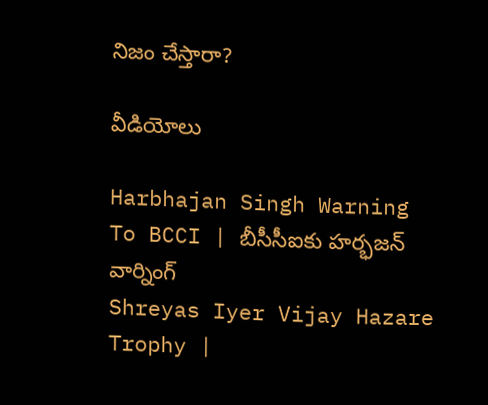నిజం చేస్తారా?

వీడియోలు

Harbhajan Singh Warning To BCCI | బీసీసీఐకు హర్భజన్ వార్నింగ్
Shreyas Iyer Vijay Hazare Trophy |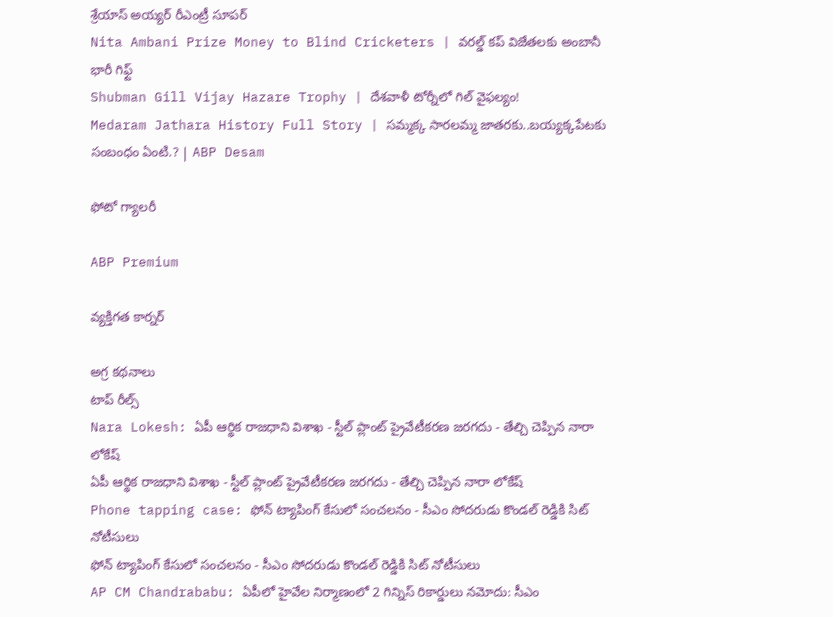శ్రేయాస్ అయ్య‌ర్‌ రీఎంట్రీ సూపర్
Nita Ambani Prize Money to Blind Cricketers | వరల్డ్ కప్ విజేతలకు అంబానీ భారీ గిఫ్ట్
Shubman Gill Vijay Hazare Trophy | దేశవాళీ టోర్నీలో గిల్ వైఫల్యం!
Medaram Jathara History Full Story | సమ్మక్క సారలమ్మ జాతరకు..బయ్యక్కపేటకు సంబంధం ఏంటి.? | ABP Desam

ఫోటో గ్యాలరీ

ABP Premium

వ్యక్తిగత కార్నర్

అగ్ర కథనాలు
టాప్ రీల్స్
Nara Lokesh: ఏపీ ఆర్థిక రాజధాని విశాఖ - స్టీల్ ప్లాంట్ ప్రైవేటీకరణ జరగదు - తేల్చి చెప్పిన నారా లోకేష్
ఏపీ ఆర్థిక రాజధాని విశాఖ - స్టీల్ ప్లాంట్ ప్రైవేటీకరణ జరగదు - తేల్చి చెప్పిన నారా లోకేష్
Phone tapping case: ఫోన్ ట్యాపింగ్ కేసులో సంచలనం - సీఎం సోదరుడు కొండల్ రెడ్డికి సిట్ నోటీసులు
ఫోన్ ట్యాపింగ్ కేసులో సంచలనం - సీఎం సోదరుడు కొండల్ రెడ్డికి సిట్ నోటీసులు
AP CM Chandrababu: ఏపీలో హైవేల నిర్మాణంలో 2 గిన్నిస్ రికార్డులు నమోదు: సీఎం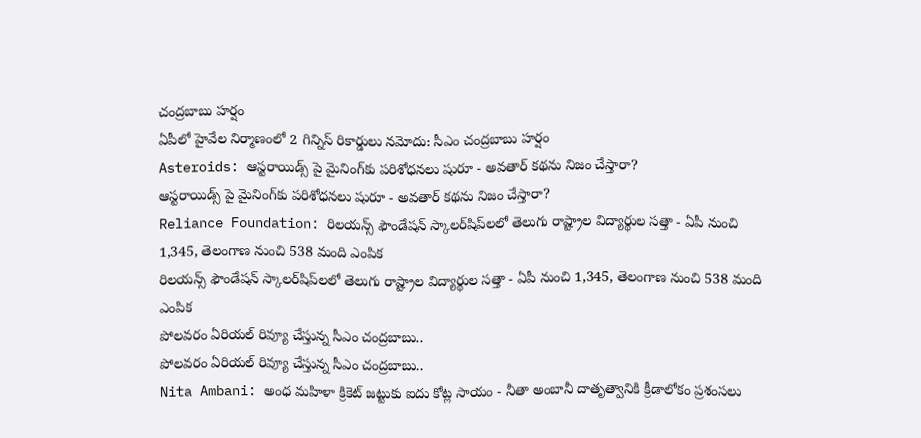చంద్రబాబు హర్షం
ఏపీలో హైవేల నిర్మాణంలో 2 గిన్నిస్ రికార్డులు నమోదు: సీఎం చంద్రబాబు హర్షం
Asteroids: ఆస్టరాయిడ్స్ పై మైనింగ్‌కు పరిశోధనలు షురూ - అవతార్‌ కథను నిజం చేస్తారా?
ఆస్టరాయిడ్స్ పై మైనింగ్‌కు పరిశోధనలు షురూ - అవతార్‌ కథను నిజం చేస్తారా?
Reliance Foundation: రిలయన్స్ ఫౌండేషన్ స్కాలర్‌షిప్‌లలో తెలుగు రాష్ట్రాల విద్యార్థుల సత్తా - ఏపీ నుంచి 1,345, తెలంగాణ నుంచి 538 మంది ఎంపిక
రిలయన్స్ ఫౌండేషన్ స్కాలర్‌షిప్‌లలో తెలుగు రాష్ట్రాల విద్యార్థుల సత్తా - ఏపీ నుంచి 1,345, తెలంగాణ నుంచి 538 మంది ఎంపిక
పోలవరం ఏరియల్‌ రివ్యూ చేస్తున్న సీఎం చంద్రబాబు..
పోలవరం ఏరియల్‌ రివ్యూ చేస్తున్న సీఎం చంద్రబాబు..
Nita Ambani: అంధ మహిళా క్రికెట్ జట్టుకు ఐదు కోట్ల సాయం - నీతా అంబానీ దాతృత్వానికి క్రీడాలోకం ప్రశంసలు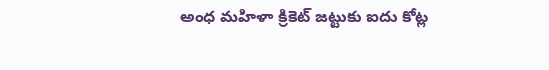అంధ మహిళా క్రికెట్ జట్టుకు ఐదు కోట్ల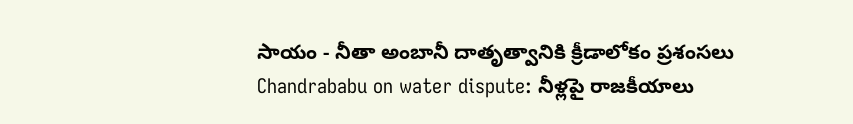సాయం - నీతా అంబానీ దాతృత్వానికి క్రీడాలోకం ప్రశంసలు
Chandrababu on water dispute: నీళ్లపై రాజకీయాలు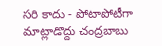సరి కాదు - పోటాపోటీగా మాట్లాడొద్దు చంద్రబాబు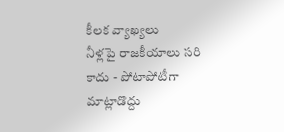కీలక వ్యాఖ్యలు
నీళ్లపై రాజకీయాలు సరి కాదు - పోటాపోటీగా మాట్లాడొద్దు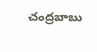చంద్రబాబు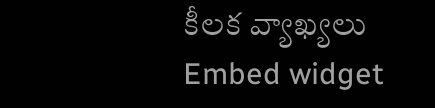కీలక వ్యాఖ్యలు
Embed widget